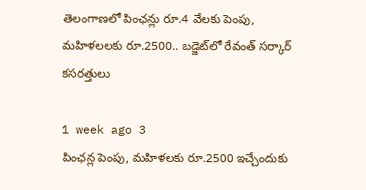తెలంగాణలో పింఛన్లు రూ.4 వేలకు పెంపు, మహిళలలకు రూ.2500.. బడ్జెట్‌లో రేవంత్ సర్కార్ కసరత్తులు

1 week ago 3
పింఛన్ల పెంపు, మహిళలకు రూ.2500 ఇచ్చేందుకు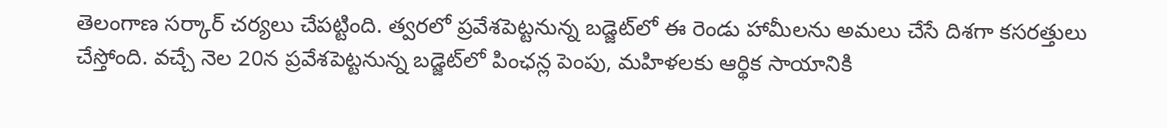తెలంగాణ సర్కార్ చర్యలు చేపట్టింది. త్వరలో ప్రవేశపెట్టనున్న బడ్జెట్‌లో ఈ రెండు హామీలను అమలు చేసే దిశగా కసరత్తులు చేస్తోంది. వచ్చే నెల 20న ప్రవేశపెట్టనున్న బడ్జెట్‌లో పింఛన్ల పెంపు, మహిళలకు ఆర్థిక సాయానికి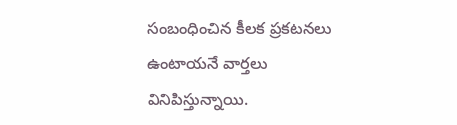సంబంధించిన కీలక ప్రకటనలు ఉంటాయనే వార్తలు వినిపిస్తున్నాయి.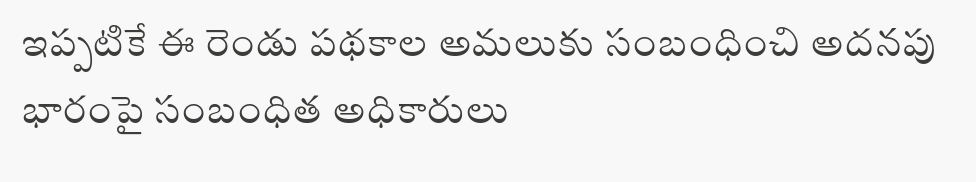ఇప్పటికే ఈ రెండు పథకాల అమలుకు సంబంధించి అదనపు భారంపై సంబంధిత అధికారులు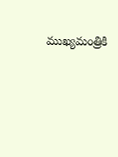ముఖ్యమంత్రికి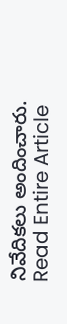నివేదికలు అందించారు.
Read Entire Article